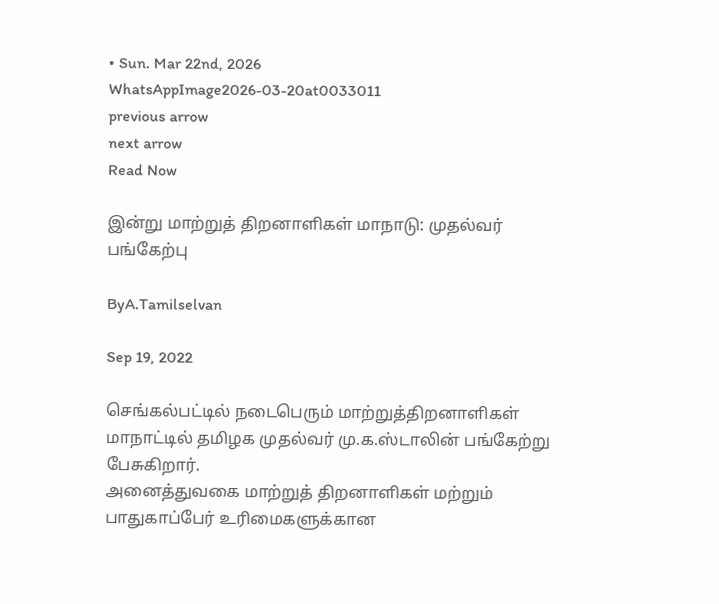• Sun. Mar 22nd, 2026
WhatsAppImage2026-03-20at0033011
previous arrow
next arrow
Read Now

இன்று மாற்றுத் திறனாளிகள் மாநாடு: முதல்வர் பங்கேற்பு

ByA.Tamilselvan

Sep 19, 2022

செங்கல்பட்டில் நடைபெரும் மாற்றுத்திறனாளிகள் மாநாட்டில் தமிழக முதல்வர் மு.க.ஸ்டாலின் பங்கேற்று பேசுகிறார்.
அனைத்துவகை மாற்றுத் திறனாளிகள் மற்றும் பாதுகாப்பேர் உரிமைகளுக்கான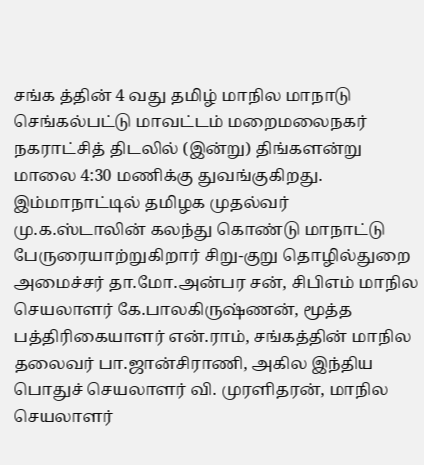சங்க த்தின் 4 வது தமிழ் மாநில மாநாடு செங்கல்பட்டு மாவட்டம் மறைமலைநகர் நகராட்சித் திடலில் (இன்று) திங்களன்று மாலை 4:30 மணிக்கு துவங்குகிறது. இம்மாநாட்டில் தமிழக முதல்வர் மு.க.ஸ்டாலின் கலந்து கொண்டு மாநாட்டு பேருரையாற்றுகிறார் சிறு-குறு தொழில்துறை அமைச்சர் தா.மோ.அன்பர சன், சிபிஎம் மாநில செயலாளர் கே.பாலகிருஷ்ணன், மூத்த பத்திரிகையாளர் என்.ராம், சங்கத்தின் மாநில தலைவர் பா.ஜான்சிராணி, அகில இந்திய பொதுச் செயலாளர் வி. முரளிதரன், மாநில செயலாளர்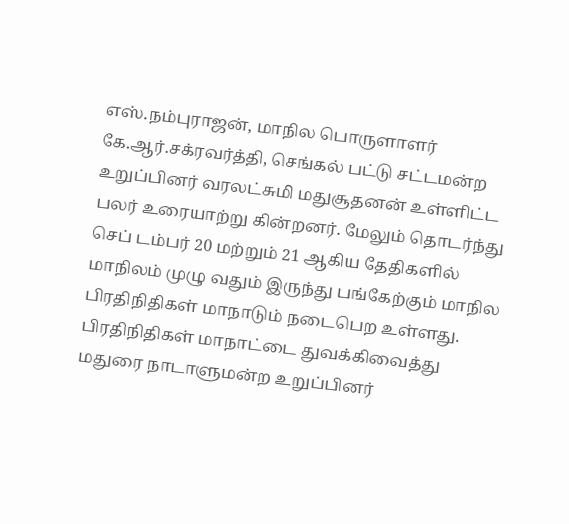எஸ்.நம்புராஜன், மாநில பொருளாளர் கே.ஆர்.சக்ரவர்த்தி, செங்கல் பட்டு சட்டமன்ற உறுப்பினர் வரலட்சுமி மதுசூதனன் உள்ளிட்ட பலர் உரையாற்று கின்றனர். மேலும் தொடர்ந்து செப் டம்பர் 20 மற்றும் 21 ஆகிய தேதிகளில் மாநிலம் முழு வதும் இருந்து பங்கேற்கும் மாநில பிரதிநிதிகள் மாநாடும் நடைபெற உள்ளது. பிரதிநிதிகள் மாநாட்டை துவக்கிவைத்து மதுரை நாடாளுமன்ற உறுப்பினர்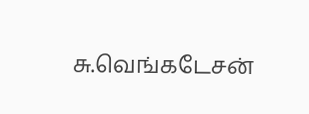சு.வெங்கடேசன்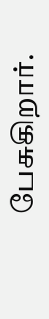பேசுகிறார்.